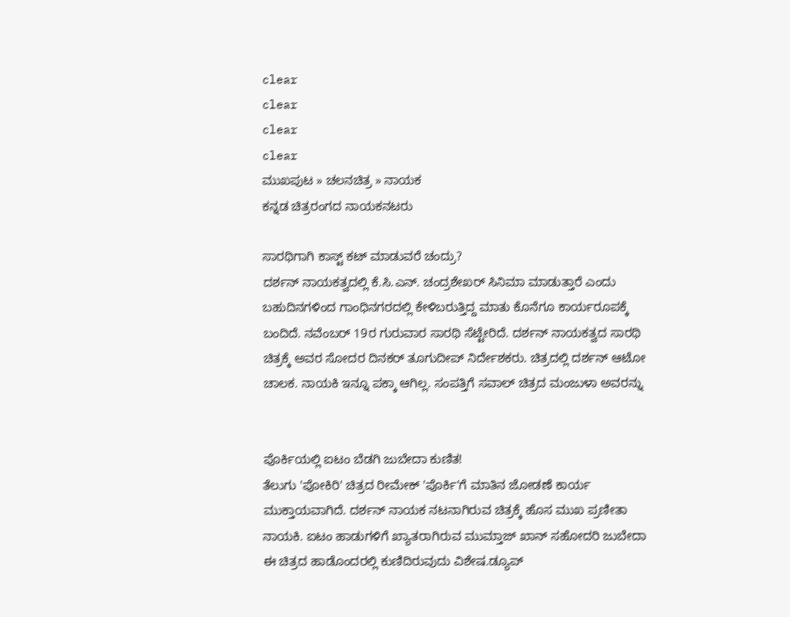clear
clear
clear
clear
ಮುಖಪುಟ » ಚಲನಚಿತ್ರ » ನಾಯಕ
ಕನ್ನಡ ಚಿತ್ರರಂಗದ ನಾಯಕನಟರು

ಸಾರಥಿಗಾಗಿ ಕಾಸ್ಟ್ ಕಟ್ ಮಾಡುವರೆ ಚಂದ್ರು?
ದರ್ಶನ್ ನಾಯಕತ್ವದಲ್ಲಿ ಕೆ.ಸಿ.ಎನ್. ಚಂದ್ರಶೇಖರ್ ಸಿನಿಮಾ ಮಾಡುತ್ತಾರೆ ಎಂದು ಬಹುದಿನಗಳಿಂದ ಗಾಂಧಿನಗರದಲ್ಲಿ ಕೇಳಿಬರುತ್ತಿದ್ದ ಮಾತು ಕೊನೆಗೂ ಕಾರ್ಯರೂಪಕ್ಕೆ ಬಂದಿದೆ. ನವೆಂಬರ್ 19ರ ಗುರುವಾರ ಸಾರಥಿ ಸೆಟ್ಟೇರಿದೆ. ದರ್ಶನ್ ನಾಯಕತ್ವದ ಸಾರಥಿ ಚಿತ್ರಕ್ಕೆ ಅವರ ಸೋದರ ದಿನಕರ್ ತೂಗುದೀಪ್ ನಿರ್ದೇಶಕರು. ಚಿತ್ರದಲ್ಲಿ ದರ್ಶನ್ ಆಟೋ ಚಾಲಕ. ನಾಯಕಿ ಇನ್ನೂ ಪಕ್ಕಾ ಆಗಿಲ್ಲ. ಸಂಪತ್ತಿಗೆ ಸವಾಲ್ ಚಿತ್ರದ ಮಂಜುಳಾ ಅವರನ್ನು


ಪೊರ್ಕಿಯಲ್ಲಿ ಐಟಂ ಬೆಡಗಿ ಜುಬೇದಾ ಕುಣಿತ!
ತೆಲುಗು 'ಪೋಕಿರಿ' ಚಿತ್ರದ ರೀಮೇಕ್ 'ಪೊರ್ಕಿ'ಗೆ ಮಾತಿನ ಜೋಡಣೆ ಕಾರ್ಯ ಮುಕ್ತಾಯವಾಗಿದೆ. ದರ್ಶನ್ ನಾಯಕ ನಟನಾಗಿರುವ ಚಿತ್ರಕ್ಕೆ ಹೊಸ ಮುಖ ಪ್ರಣೀತಾ ನಾಯಕಿ. ಐಟಂ ಹಾಡುಗಳಿಗೆ ಖ್ಯಾತರಾಗಿರುವ ಮುಮ್ತಾಜ್ ಖಾನ್ ಸಹೋದರಿ ಜುಬೇದಾ ಈ ಚಿತ್ರದ ಹಾಡೊಂದರಲ್ಲಿ ಕುಣಿದಿರುವುದು ವಿಶೇಷ.ಡ್ಯೂಪ್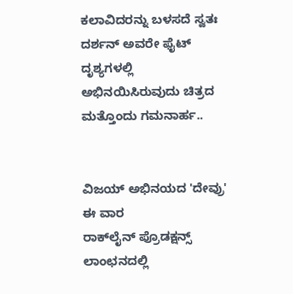ಕಲಾವಿದರನ್ನು ಬಳಸದೆ ಸ್ವತಃ ದರ್ಶನ್ ಅವರೇ ಫೈಟ್ ದೃಶ್ಯಗಳಲ್ಲಿ ಅಭಿನಯಿಸಿರುವುದು ಚಿತ್ರದ ಮತ್ತೊಂದು ಗಮನಾರ್ಹ..


ವಿಜಯ್ ಅಭಿನಯದ 'ದೇವ್ರು' ಈ ವಾರ
ರಾಕ್‌ಲೈನ್ ಪ್ರೊಡಕ್ಷನ್ಸ್ ಲಾಂಛನದಲ್ಲಿ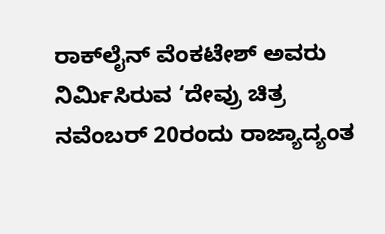ರಾಕ್‌ಲೈನ್ ವೆಂಕಟೇಶ್ ಅವರು ನಿರ್ಮಿಸಿರುವ ‘ದೇವ್ರು ಚಿತ್ರ ನವೆಂಬರ್ 20ರಂದು ರಾಜ್ಯಾದ್ಯಂತ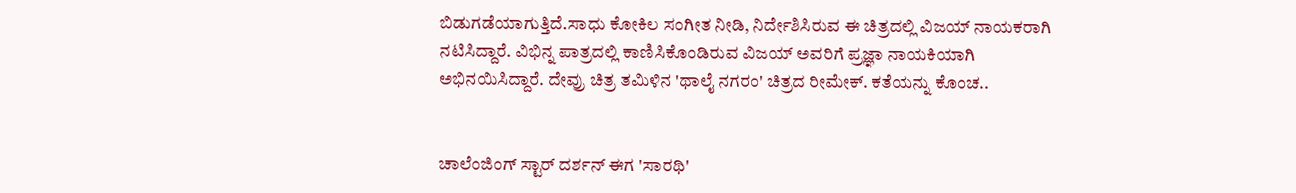ಬಿಡುಗಡೆಯಾಗುತ್ತಿದೆ.ಸಾಧು ಕೋಕಿಲ ಸಂಗೀತ ನೀಡಿ, ನಿರ್ದೇಶಿಸಿರುವ ಈ ಚಿತ್ರದಲ್ಲಿ ವಿಜಯ್ ನಾಯಕರಾಗಿ ನಟಿಸಿದ್ದಾರೆ. ವಿಭಿನ್ನ ಪಾತ್ರದಲ್ಲಿ ಕಾಣಿಸಿಕೊಂಡಿರುವ ವಿಜಯ್ ಅವರಿಗೆ ಪ್ರಜ್ಞಾ ನಾಯಕಿಯಾಗಿ ಅಭಿನಯಿಸಿದ್ದಾರೆ. ದೇವ್ರು ಚಿತ್ರ ತಮಿಳಿನ 'ಥಾಲೈ ನಗರಂ' ಚಿತ್ರದ ರೀಮೇಕ್. ಕತೆಯನ್ನು ಕೊಂಚ..


ಚಾಲೆಂಜಿಂಗ್ ಸ್ಟಾರ್ ದರ್ಶನ್ ಈಗ 'ಸಾರಥಿ'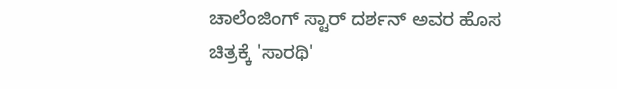ಚಾಲೆಂಜಿಂಗ್ ಸ್ಟಾರ್ ದರ್ಶನ್ ಅವರ ಹೊಸ ಚಿತ್ರಕ್ಕೆ 'ಸಾರಥಿ'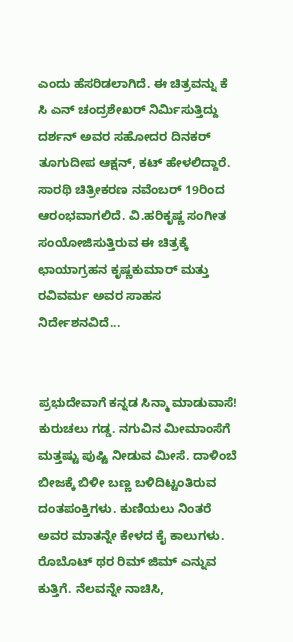ಎಂದು ಹೆಸರಿಡಲಾಗಿದೆ. ಈ ಚಿತ್ರವನ್ನು ಕೆ ಸಿ ಎನ್ ಚಂದ್ರಶೇಖರ್ ನಿರ್ಮಿಸುತ್ತಿದ್ದು ದರ್ಶನ್ ಅವರ ಸಹೋದರ ದಿನಕರ್ ತೂಗುದೀಪ ಆಕ್ಷನ್, ಕಟ್ ಹೇಳಲಿದ್ದಾರೆ. ಸಾರಥಿ ಚಿತ್ರೀಕರಣ ನವೆಂಬರ್ 19ರಿಂದ ಆರಂಭವಾಗಲಿದೆ. ವಿ.ಹರಿಕೃಷ್ಣ ಸಂಗೀತ ಸಂಯೋಜಿಸುತ್ತಿರುವ ಈ ಚಿತ್ರಕ್ಕೆ ಛಾಯಾಗ್ರಹನ ಕೃಷ್ಣಕುಮಾರ್ ಮತ್ತು ರವಿವರ್ಮ ಅವರ ಸಾಹಸ ನಿರ್ದೇಶನವಿದೆ...


ಪ್ರಭುದೇವಾಗೆ ಕನ್ನಡ ಸಿನ್ಮಾ ಮಾಡುವಾಸೆ!
ಕುರುಚಲು ಗಡ್ಡ. ನಗುವಿನ ಮೀಮಾಂಸೆಗೆ ಮತ್ತಷ್ಟು ಪುಷ್ಟಿ ನೀಡುವ ಮೀಸೆ. ದಾಳಿಂಬೆ ಬೀಜಕ್ಕೆ ಬಿಳೀ ಬಣ್ಣ ಬಳಿದಿಟ್ಟಂತಿರುವ ದಂತಪಂಕ್ತಿಗಳು. ಕುಣಿಯಲು ನಿಂತರೆ ಅವರ ಮಾತನ್ನೇ ಕೇಳದ ಕೈ ಕಾಲುಗಳು. ರೊಬೊಟ್ ಥರ ರಿಮ್ ಜಿಮ್ ಎನ್ನುವ ಕುತ್ತಿಗೆ. ನೆಲವನ್ನೇ ನಾಚಿಸಿ,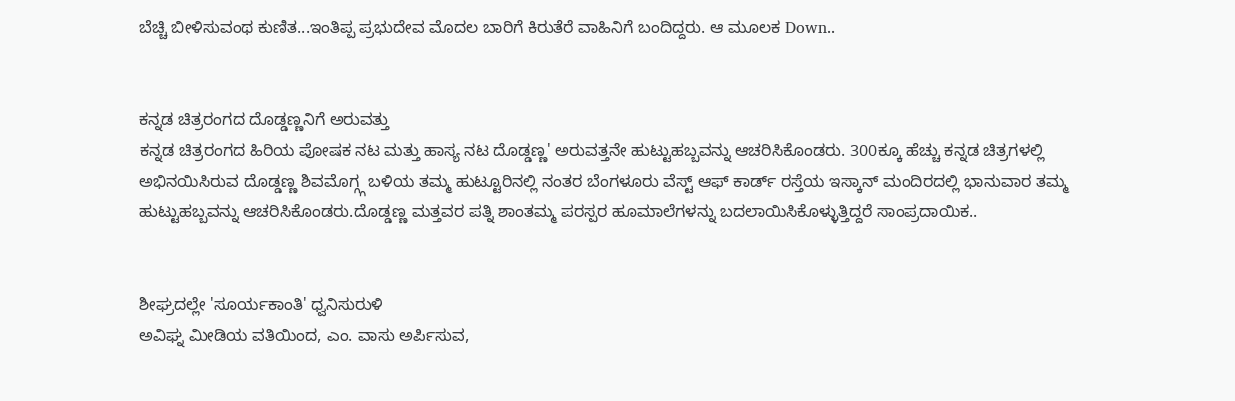ಬೆಚ್ಚಿ ಬೀಳಿಸುವಂಥ ಕುಣಿತ...ಇಂತಿಪ್ಪ ಪ್ರಭುದೇವ ಮೊದಲ ಬಾರಿಗೆ ಕಿರುತೆರೆ ವಾಹಿನಿಗೆ ಬಂದಿದ್ದರು. ಆ ಮೂಲಕ Down..


ಕನ್ನಡ ಚಿತ್ರರಂಗದ ದೊಡ್ಡಣ್ಣನಿಗೆ ಅರುವತ್ತು
ಕನ್ನಡ ಚಿತ್ರರಂಗದ ಹಿರಿಯ ಪೋಷಕ ನಟ ಮತ್ತು ಹಾಸ್ಯ ನಟ ದೊಡ್ಡಣ್ಣ' ಅರುವತ್ತನೇ ಹುಟ್ಟುಹಬ್ಬವನ್ನು ಆಚರಿಸಿಕೊಂಡರು. 300ಕ್ಕೂ ಹೆಚ್ಚು ಕನ್ನಡ ಚಿತ್ರಗಳಲ್ಲಿ ಅಭಿನಯಿಸಿರುವ ದೊಡ್ಡಣ್ಣ ಶಿವಮೊಗ್ಗ್ಗ ಬಳಿಯ ತಮ್ಮ ಹುಟ್ಟೂರಿನಲ್ಲಿ ನಂತರ ಬೆಂಗಳೂರು ವೆಸ್ಟ್ ಆಫ್ ಕಾರ್ಡ್ ರಸ್ತೆಯ ಇಸ್ಕಾನ್ ಮಂದಿರದಲ್ಲಿ ಭಾನುವಾರ ತಮ್ಮ ಹುಟ್ಟುಹಬ್ಬವನ್ನು ಆಚರಿಸಿಕೊಂಡರು.ದೊಡ್ಡಣ್ಣ ಮತ್ತವರ ಪತ್ನಿ ಶಾಂತಮ್ಮ ಪರಸ್ಪರ ಹೂಮಾಲೆಗಳನ್ನು ಬದಲಾಯಿಸಿಕೊಳ್ಳುತ್ತಿದ್ದರೆ ಸಾಂಪ್ರದಾಯಿಕ..


ಶೀಘ್ರದಲ್ಲೇ 'ಸೂರ್ಯಕಾಂತಿ' ಧ್ವನಿಸುರುಳಿ
ಅವಿಘ್ನ ಮೀಡಿಯ ವತಿಯಿಂದ, ಎಂ. ವಾಸು ಅರ್ಪಿಸುವ,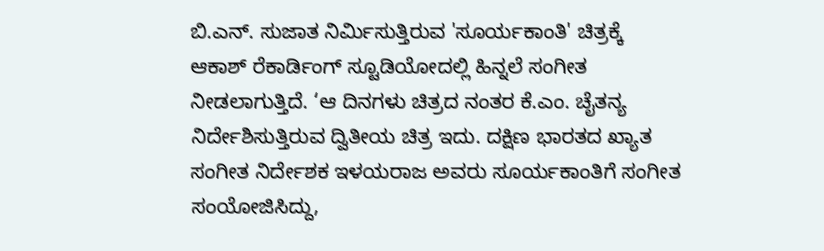ಬಿ.ಎನ್. ಸುಜಾತ ನಿರ್ಮಿಸುತ್ತಿರುವ 'ಸೂರ್ಯಕಾಂತಿ' ಚಿತ್ರಕ್ಕೆ ಆಕಾಶ್ ರೆಕಾರ್ಡಿಂಗ್ ಸ್ಟೂಡಿಯೋದಲ್ಲಿ ಹಿನ್ನಲೆ ಸಂಗೀತ ನೀಡಲಾಗುತ್ತಿದೆ. ‘ಆ ದಿನಗಳು ಚಿತ್ರದ ನಂತರ ಕೆ.ಎಂ. ಚೈತನ್ಯ ನಿರ್ದೇಶಿಸುತ್ತಿರುವ ದ್ವಿತೀಯ ಚಿತ್ರ ಇದು. ದಕ್ಷಿಣ ಭಾರತದ ಖ್ಯಾತ ಸಂಗೀತ ನಿರ್ದೇಶಕ ಇಳಯರಾಜ ಅವರು ಸೂರ್ಯಕಾಂತಿಗೆ ಸಂಗೀತ ಸಂಯೋಜಿಸಿದ್ದು,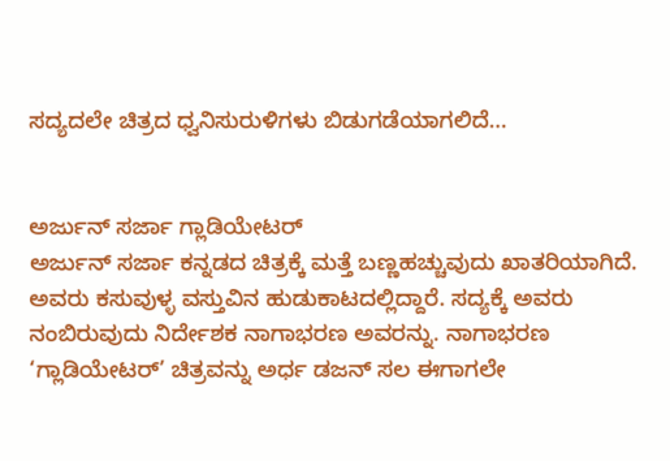ಸದ್ಯದಲೇ ಚಿತ್ರದ ಧ್ವನಿಸುರುಳಿಗಳು ಬಿಡುಗಡೆಯಾಗಲಿದೆ...


ಅರ್ಜುನ್ ಸರ್ಜಾ ಗ್ಲಾಡಿಯೇಟರ್
ಅರ್ಜುನ್ ಸರ್ಜಾ ಕನ್ನಡದ ಚಿತ್ರಕ್ಕೆ ಮತ್ತೆ ಬಣ್ಣಹಚ್ಚುವುದು ಖಾತರಿಯಾಗಿದೆ. ಅವರು ಕಸುವುಳ್ಳ ವಸ್ತುವಿನ ಹುಡುಕಾಟದಲ್ಲಿದ್ದಾರೆ. ಸದ್ಯಕ್ಕೆ ಅವರು ನಂಬಿರುವುದು ನಿರ್ದೇಶಕ ನಾಗಾಭರಣ ಅವರನ್ನು. ನಾಗಾಭರಣ ‘ಗ್ಲಾಡಿಯೇಟರ್’ ಚಿತ್ರವನ್ನು ಅರ್ಧ ಡಜನ್ ಸಲ ಈಗಾಗಲೇ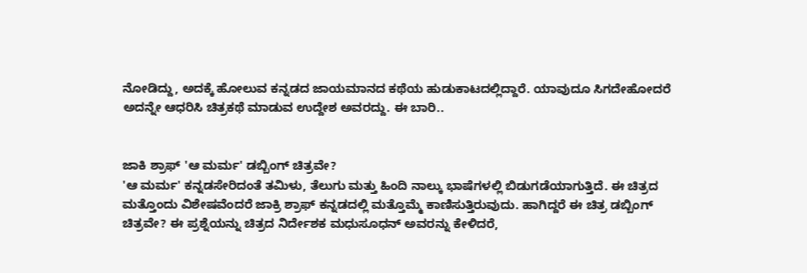ನೋಡಿದ್ದು, ಅದಕ್ಕೆ ಹೋಲುವ ಕನ್ನಡದ ಜಾಯಮಾನದ ಕಥೆಯ ಹುಡುಕಾಟದಲ್ಲಿದ್ದಾರೆ. ಯಾವುದೂ ಸಿಗದೇಹೋದರೆ ಅದನ್ನೇ ಆಧರಿಸಿ ಚಿತ್ರಕಥೆ ಮಾಡುವ ಉದ್ದೇಶ ಅವರದ್ದು. ಈ ಬಾರಿ..


ಜಾಕಿ ಶ್ರಾಫ್ 'ಆ ಮರ್ಮ' ಡಬ್ಬಿಂಗ್ ಚಿತ್ರವೇ?
'ಆ ಮರ್ಮ' ಕನ್ನಡಸೇರಿದಂತೆ ತಮಿಳು, ತೆಲುಗು ಮತ್ತು ಹಿಂದಿ ನಾಲ್ಕು ಭಾಷೆಗಳಲ್ಲಿ ಬಿಡುಗಡೆಯಾಗುತ್ತಿದೆ. ಈ ಚಿತ್ರದ ಮತ್ತೊಂದು ವಿಶೇಷವೆಂದರೆ ಜಾಕ್ರಿ ಶ್ರಾಫ್ ಕನ್ನಡದಲ್ಲಿ ಮತ್ತೊಮ್ಮೆ ಕಾಣಿಸುತ್ತಿರುವುದು. ಹಾಗಿದ್ದರೆ ಈ ಚಿತ್ರ ಡಬ್ಬಿಂಗ್ ಚಿತ್ರವೇ? ಈ ಪ್ರಶ್ನೆಯನ್ನು ಚಿತ್ರದ ನಿರ್ದೇಶಕ ಮಧುಸೂಧನ್ ಅವರನ್ನು ಕೇಳಿದರೆ,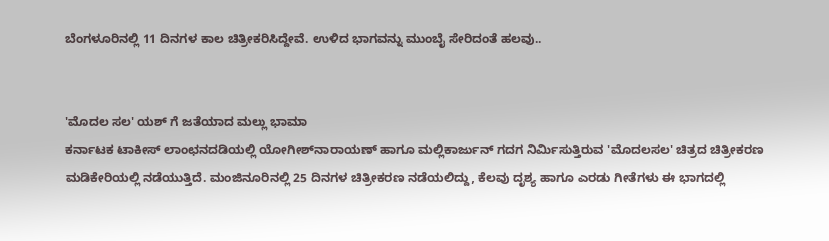ಬೆಂಗಳೂರಿನಲ್ಲಿ 11 ದಿನಗಳ ಕಾಲ ಚಿತ್ರೀಕರಿಸಿದ್ದೇವೆ. ಉಳಿದ ಭಾಗವನ್ನು ಮುಂಬೈ ಸೇರಿದಂತೆ ಹಲವು..


'ಮೊದಲ ಸಲ' ಯಶ್ ಗೆ ಜತೆಯಾದ ಮಲ್ಲು ಭಾಮಾ
ಕರ್ನಾಟಕ ಟಾಕೀಸ್ ಲಾಂಛನದಡಿಯಲ್ಲಿ ಯೋಗೀಶ್‌ನಾರಾಯಣ್ ಹಾಗೂ ಮಲ್ಲಿಕಾರ್ಜುನ್ ಗದಗ ನಿರ್ಮಿಸುತ್ತಿರುವ 'ಮೊದಲಸಲ' ಚಿತ್ರದ ಚಿತ್ರೀಕರಣ ಮಡಿಕೇರಿಯಲ್ಲಿ ನಡೆಯುತ್ತಿದೆ. ಮಂಜಿನೂರಿನಲ್ಲಿ 25 ದಿನಗಳ ಚಿತ್ರೀಕರಣ ನಡೆಯಲಿದ್ದು, ಕೆಲವು ದೃಶ್ಯ ಹಾಗೂ ಎರಡು ಗೀತೆಗಳು ಈ ಭಾಗದಲ್ಲಿ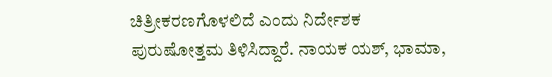ಚಿತ್ರೀಕರಣಗೊಳಲಿದೆ ಎಂದು ನಿರ್ದೇಶಕ ಪುರುಷೋತ್ತಮ ತಿಳಿಸಿದ್ದಾರೆ. ನಾಯಕ ಯಶ್, ಭಾಮಾ,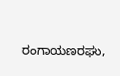ರಂಗಾಯಣರಘು,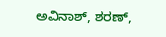ಅವಿನಾಶ್, ಶರಣ್,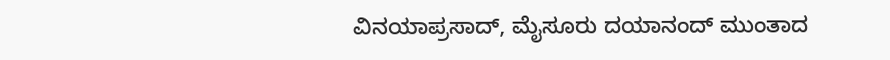ವಿನಯಾಪ್ರಸಾದ್, ಮೈಸೂರು ದಯಾನಂದ್ ಮುಂತಾದ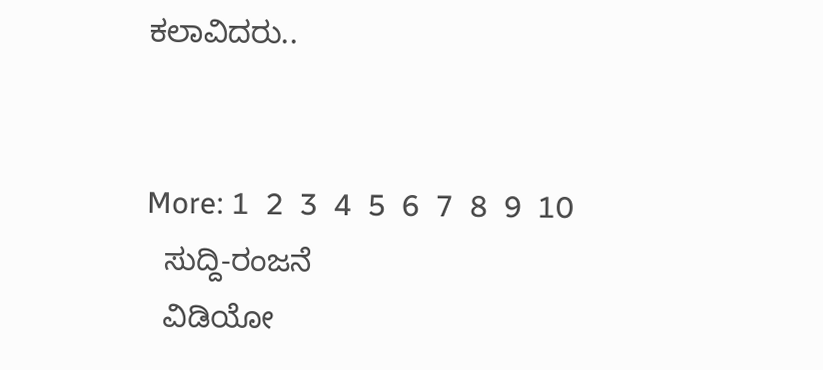ಕಲಾವಿದರು..


More: 1  2  3  4  5  6  7  8  9  10
  ಸುದ್ದಿ-ರಂಜನೆ
  ವಿಡಿಯೋ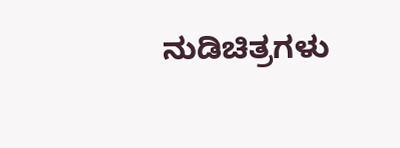ನುಡಿಚಿತ್ರಗಳು